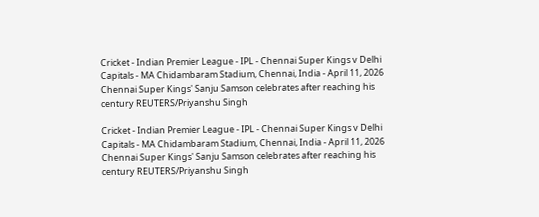Cricket - Indian Premier League - IPL - Chennai Super Kings v Delhi Capitals - MA Chidambaram Stadium, Chennai, India - April 11, 2026
Chennai Super Kings' Sanju Samson celebrates after reaching his century REUTERS/Priyanshu Singh

Cricket - Indian Premier League - IPL - Chennai Super Kings v Delhi Capitals - MA Chidambaram Stadium, Chennai, India - April 11, 2026 Chennai Super Kings' Sanju Samson celebrates after reaching his century REUTERS/Priyanshu Singh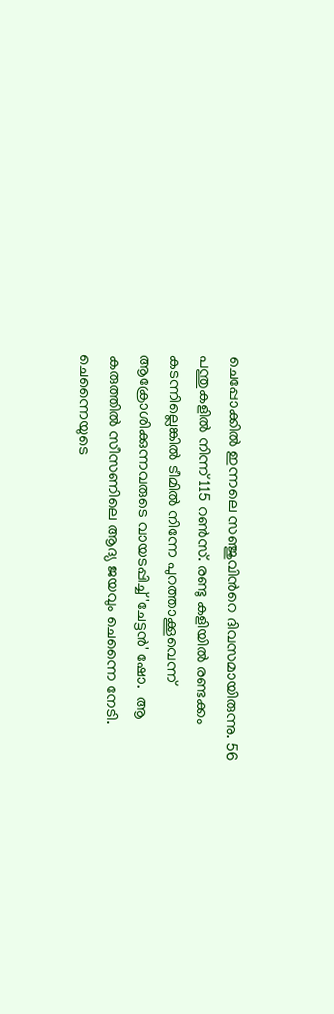ചെപ്പോക്കില്‍ ഇന്നലെ സഞ്ജുവിന്‍റെ ദിവസമായിരുന്നു. 56 പന്തുകളില്‍ നിന്ന് 115 റണ്‍സ്. രണ്ടു കളിയില്‍ രണ്ടക്കം കടന്നില്ലെങ്കില്‍ ടീമില്‍ നിന്നേ പുറത്താക്കൂവെന്ന് ആക്രോശിക്കുന്നവരുടെ വായടപ്പിച്ച് 'ചേട്ടന്‍' ഷോ.  ആ കരുത്തില്‍ സീസണിലെ ആദ്യ ജയവും ചെന്നൈ നേടി. ചെന്നൈയുടെ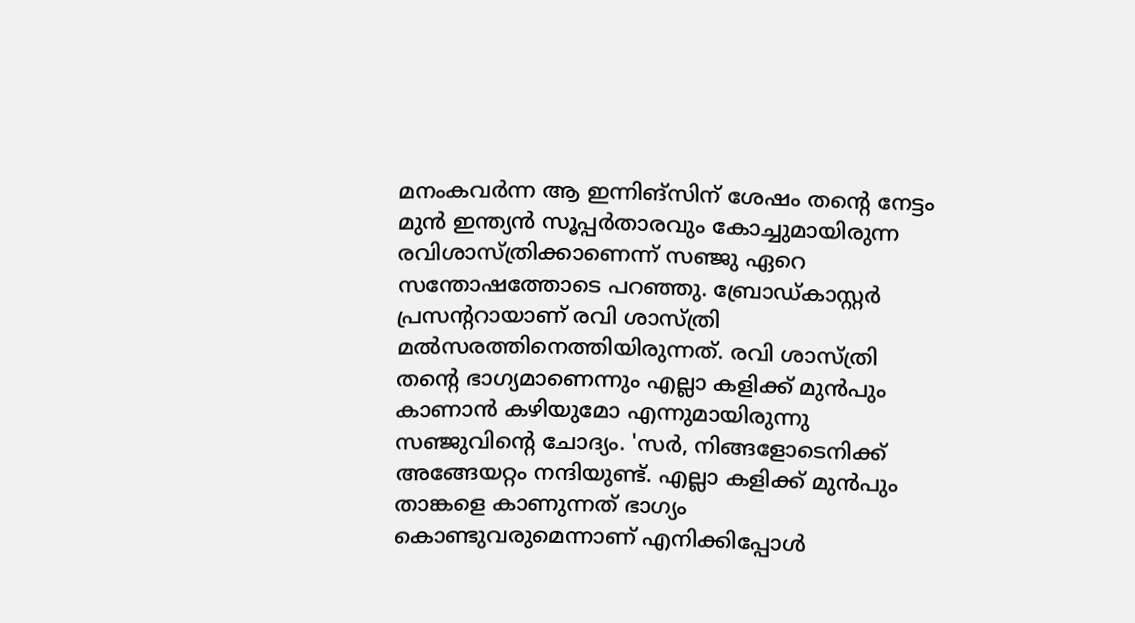മനംകവര്‍ന്ന ആ ഇന്നിങ്സിന് ശേഷം തന്‍റെ നേട്ടം മുന്‍ ഇന്ത്യന്‍ സൂപ്പര്‍താരവും കോച്ചുമായിരുന്ന രവിശാസ്ത്രിക്കാണെന്ന് സഞ്ജു ഏറെ സന്തോഷത്തോടെ പറഞ്ഞു. ബ്രോഡ്കാസ്റ്റര്‍ പ്രസന്‍ററായാണ് രവി ശാസ്ത്രി മല്‍സരത്തിനെത്തിയിരുന്നത്. രവി ശാസ്ത്രി തന്‍റെ ഭാഗ്യമാണെന്നും എല്ലാ കളിക്ക് മുന്‍പും കാണാന്‍ കഴിയുമോ എന്നുമായിരുന്നു സഞ്ജുവിന്‍റെ ചോദ്യം. 'സര്‍, നിങ്ങളോടെനിക്ക് അങ്ങേയറ്റം നന്ദിയുണ്ട്. എല്ലാ കളിക്ക് മുന്‍പും താങ്കളെ കാണുന്നത് ഭാഗ്യം  കൊണ്ടുവരുമെന്നാണ് എനിക്കിപ്പോള്‍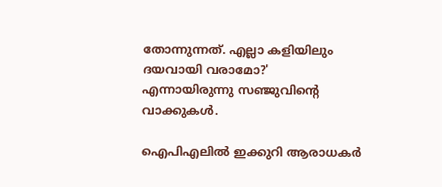തോന്നുന്നത്. എല്ലാ കളിയിലും ദയവായി വരാമോ?' എന്നായിരുന്നു സഞ്ജുവിന്‍റെ വാക്കുകള്‍.

ഐപിഎലില്‍ ഇക്കുറി ആരാധകര്‍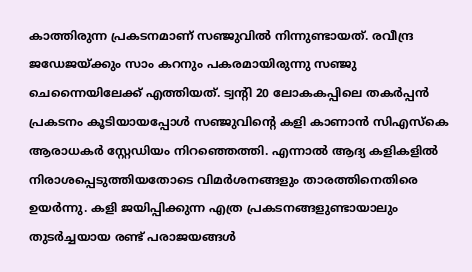കാത്തിരുന്ന പ്രകടനമാണ് സഞ്ജുവില്‍ നിന്നുണ്ടായത്. രവീന്ദ്ര ജഡേജയ്ക്കും സാം കറനും പകരമായിരുന്നു സഞ്ജു ചെന്നൈയിലേക്ക് എത്തിയത്. ട്വന്‍റി 20 ലോകകപ്പിലെ തകര്‍പ്പന്‍  പ്രകടനം കൂടിയായപ്പോള്‍ സഞ്ജുവിന്‍റെ കളി കാണാന്‍ സിഎസ്കെ ആരാധകര്‍ സ്റ്റേഡിയം നിറഞ്ഞെത്തി. എന്നാല്‍ ആദ്യ കളികളില്‍ നിരാശപ്പെടുത്തിയതോടെ വിമര്‍ശനങ്ങളും താരത്തിനെതിരെ ഉയര്‍ന്നു. കളി ജയിപ്പിക്കുന്ന എത്ര പ്രകടനങ്ങളുണ്ടായാലും തുടര്‍ച്ചയായ രണ്ട് പരാജയങ്ങള്‍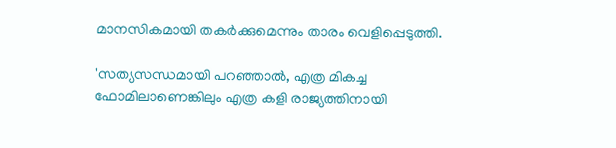മാനസികമായി തകര്‍ക്കുമെന്നും താരം വെളിപ്പെടുത്തി.

'സത്യസന്ധമായി പറഞ്ഞാല്‍, എത്ര മികച്ച ഫോമിലാണെങ്കിലും എത്ര കളി രാജ്യത്തിനായി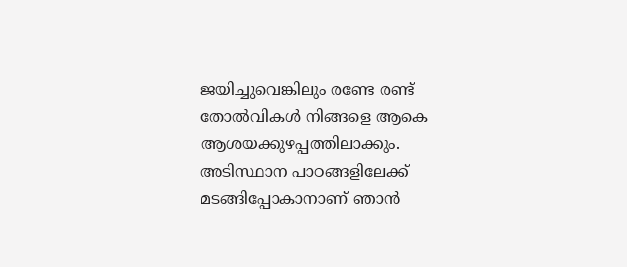ജയിച്ചുവെങ്കിലും രണ്ടേ രണ്ട് തോല്‍വികള്‍ നിങ്ങളെ ആകെ ആശയക്കുഴപ്പത്തിലാക്കും. അടിസ്ഥാന പാഠങ്ങളിലേക്ക് മടങ്ങിപ്പോകാനാണ് ഞാന്‍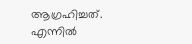ആഗ്രഹിച്ചത്. എന്നില്‍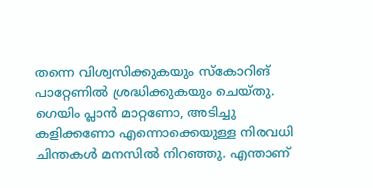തന്നെ വിശ്വസിക്കുകയും സ്കോറിങ് പാറ്റേണില്‍ ശ്രദ്ധിക്കുകയും ചെയ്തു. ഗെയിം പ്ലാന്‍ മാറ്റണോ, അടിച്ചു കളിക്കണോ എന്നൊക്കെയുള്ള നിരവധി ചിന്തകള്‍ മനസില്‍ നിറഞ്ഞു. എന്താണ്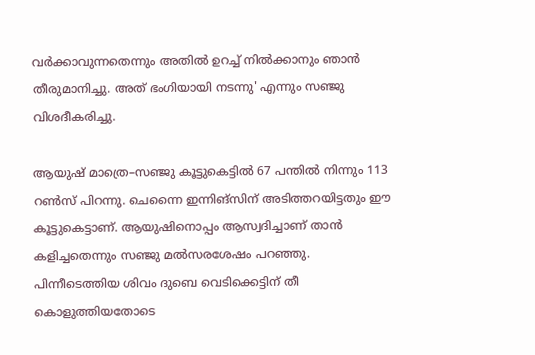വര്‍ക്കാവുന്നതെന്നും അതില്‍ ഉറച്ച് നില്‍ക്കാനും ഞാന്‍ തീരുമാനിച്ചു. അത് ഭംഗിയായി നടന്നു' എന്നും സ‍ഞ്ജു വിശദീകരിച്ചു.

ആയുഷ് മാത്രെ–സ‍ഞ്ജു കൂട്ടുകെട്ടില്‍ 67 പന്തില്‍ നിന്നും 113 റണ്‍സ് പിറന്നു. ചെന്നൈ ഇന്നിങ്സിന് അടിത്തറയിട്ടതും ഈ കൂട്ടുകെട്ടാണ്. ആയുഷിനൊപ്പം ആസ്വദിച്ചാണ് താന്‍ കളിച്ചതെന്നും സഞ്ജു മല്‍സരശേഷം പറഞ്ഞു. പിന്നീടെത്തിയ ശിവം ദുബെ വെടിക്കെട്ടിന് തീ കൊളുത്തിയതോടെ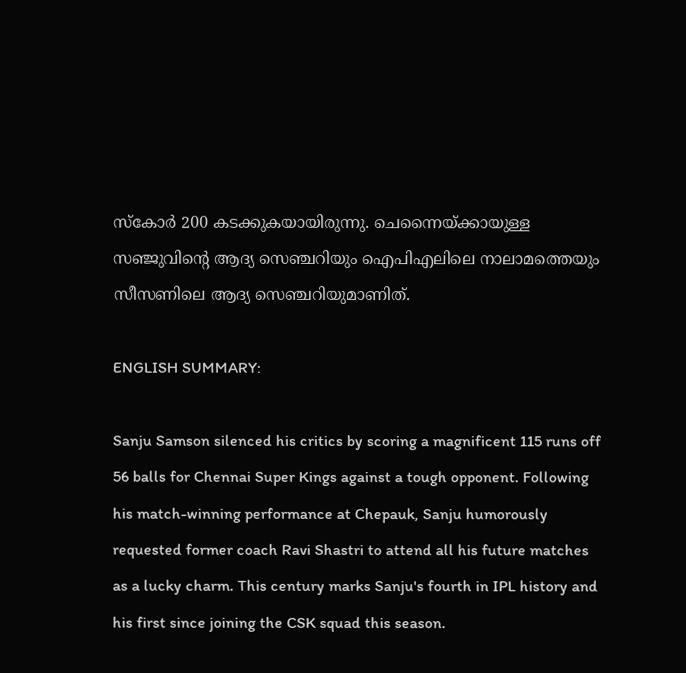സ്കോര്‍ 200 കടക്കുകയായിരുന്നു. ചെന്നൈയ്ക്കായുള്ള സഞ്ജുവിന്‍റെ ആദ്യ സെഞ്ചറിയും ഐപിഎലിലെ നാലാമത്തെയും സീസണിലെ ആദ്യ സെഞ്ചറിയുമാണിത്.

ENGLISH SUMMARY:

Sanju Samson silenced his critics by scoring a magnificent 115 runs off 56 balls for Chennai Super Kings against a tough opponent. Following his match-winning performance at Chepauk, Sanju humorously requested former coach Ravi Shastri to attend all his future matches as a lucky charm. This century marks Sanju's fourth in IPL history and his first since joining the CSK squad this season.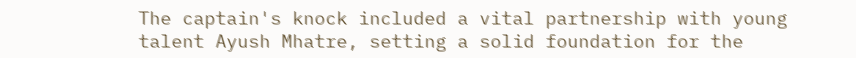The captain's knock included a vital partnership with young talent Ayush Mhatre, setting a solid foundation for the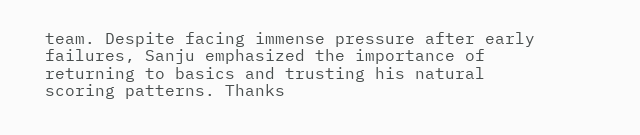team. Despite facing immense pressure after early failures, Sanju emphasized the importance of returning to basics and trusting his natural scoring patterns. Thanks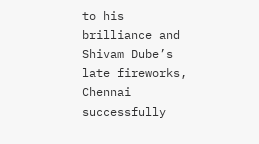to his brilliance and Shivam Dube’s late fireworks, Chennai successfully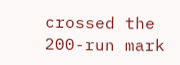crossed the 200-run mark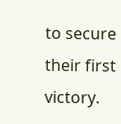to secure their first victory.